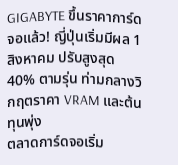GIGABYTE ขึ้นราคาการ์ดจอแล้ว! ญี่ปุ่นเริ่มมีผล 1 สิงหาคม ปรับสูงสุด 40% ตามรุ่น ท่ามกลางวิกฤตราคา VRAM และต้นทุนพุ่ง
ตลาดการ์ดจอเริ่ม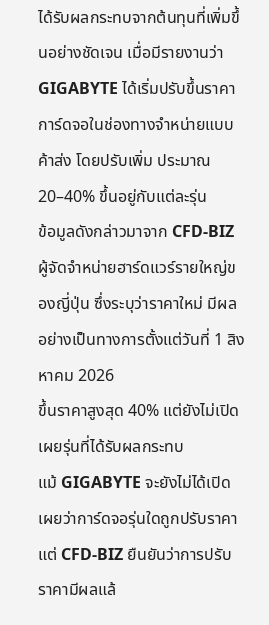ได้รับผลกระทบจากต้นทุนที่เพิ่มขึ้นอย่างชัดเจน เมื่อมีรายงานว่า GIGABYTE ได้เริ่มปรับขึ้นราคาการ์ดจอในช่องทางจำหน่ายแบบค้าส่ง โดยปรับเพิ่ม ประมาณ 20–40% ขึ้นอยู่กับแต่ละรุ่น
ข้อมูลดังกล่าวมาจาก CFD-BIZ ผู้จัดจำหน่ายฮาร์ดแวร์รายใหญ่ของญี่ปุ่น ซึ่งระบุว่าราคาใหม่ มีผลอย่างเป็นทางการตั้งแต่วันที่ 1 สิงหาคม 2026
ขึ้นราคาสูงสุด 40% แต่ยังไม่เปิดเผยรุ่นที่ได้รับผลกระทบ
แม้ GIGABYTE จะยังไม่ได้เปิดเผยว่าการ์ดจอรุ่นใดถูกปรับราคา แต่ CFD-BIZ ยืนยันว่าการปรับราคามีผลแล้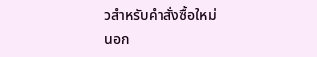วสำหรับคำสั่งซื้อใหม่
นอก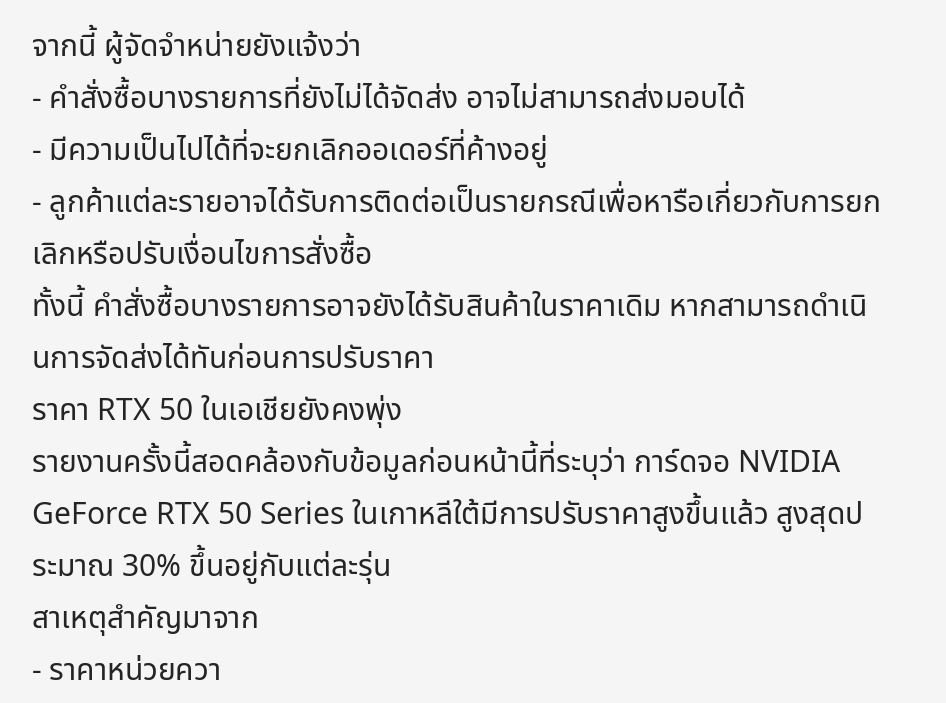จากนี้ ผู้จัดจำหน่ายยังแจ้งว่า
- คำสั่งซื้อบางรายการที่ยังไม่ได้จัดส่ง อาจไม่สามารถส่งมอบได้
- มีความเป็นไปได้ที่จะยกเลิกออเดอร์ที่ค้างอยู่
- ลูกค้าแต่ละรายอาจได้รับการติดต่อเป็นรายกรณีเพื่อหารือเกี่ยวกับการยกเลิกหรือปรับเงื่อนไขการสั่งซื้อ
ทั้งนี้ คำสั่งซื้อบางรายการอาจยังได้รับสินค้าในราคาเดิม หากสามารถดำเนินการจัดส่งได้ทันก่อนการปรับราคา
ราคา RTX 50 ในเอเชียยังคงพุ่ง
รายงานครั้งนี้สอดคล้องกับข้อมูลก่อนหน้านี้ที่ระบุว่า การ์ดจอ NVIDIA GeForce RTX 50 Series ในเกาหลีใต้มีการปรับราคาสูงขึ้นแล้ว สูงสุดประมาณ 30% ขึ้นอยู่กับแต่ละรุ่น
สาเหตุสำคัญมาจาก
- ราคาหน่วยควา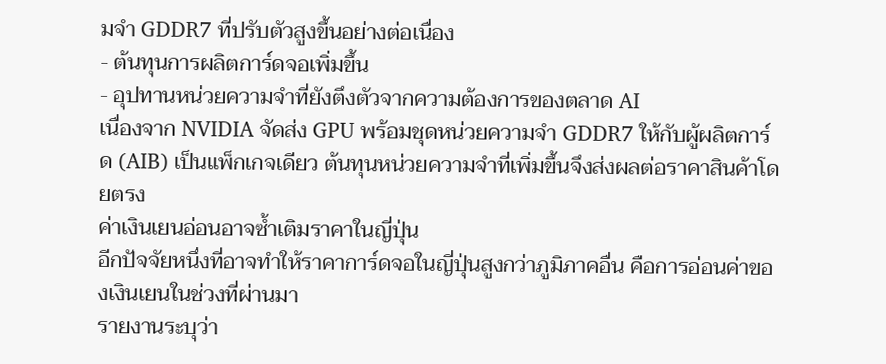มจำ GDDR7 ที่ปรับตัวสูงขึ้นอย่างต่อเนื่อง
- ต้นทุนการผลิตการ์ดจอเพิ่มขึ้น
- อุปทานหน่วยความจำที่ยังตึงตัวจากความต้องการของตลาด AI
เนื่องจาก NVIDIA จัดส่ง GPU พร้อมชุดหน่วยความจำ GDDR7 ให้กับผู้ผลิตการ์ด (AIB) เป็นแพ็กเกจเดียว ต้นทุนหน่วยความจำที่เพิ่มขึ้นจึงส่งผลต่อราคาสินค้าโดยตรง
ค่าเงินเยนอ่อนอาจซ้ำเติมราคาในญี่ปุ่น
อีกปัจจัยหนึ่งที่อาจทำให้ราคาการ์ดจอในญี่ปุ่นสูงกว่าภูมิภาคอื่น คือการอ่อนค่าของเงินเยนในช่วงที่ผ่านมา
รายงานระบุว่า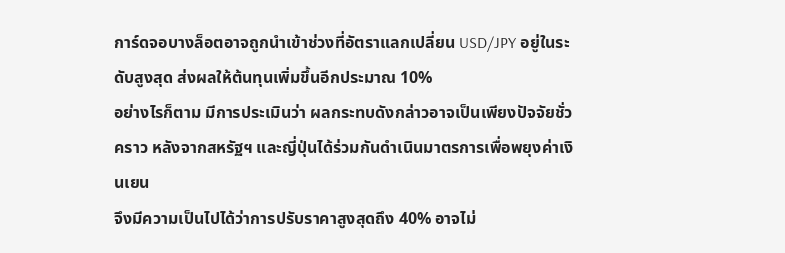การ์ดจอบางล็อตอาจถูกนำเข้าช่วงที่อัตราแลกเปลี่ยน USD/JPY อยู่ในระดับสูงสุด ส่งผลให้ต้นทุนเพิ่มขึ้นอีกประมาณ 10%
อย่างไรก็ตาม มีการประเมินว่า ผลกระทบดังกล่าวอาจเป็นเพียงปัจจัยชั่วคราว หลังจากสหรัฐฯ และญี่ปุ่นได้ร่วมกันดำเนินมาตรการเพื่อพยุงค่าเงินเยน
จึงมีความเป็นไปได้ว่าการปรับราคาสูงสุดถึง 40% อาจไม่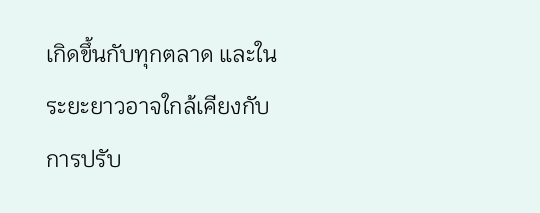เกิดขึ้นกับทุกตลาด และในระยะยาวอาจใกล้เคียงกับการปรับ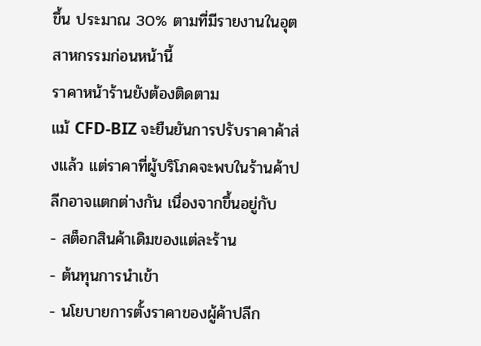ขึ้น ประมาณ 30% ตามที่มีรายงานในอุตสาหกรรมก่อนหน้านี้
ราคาหน้าร้านยังต้องติดตาม
แม้ CFD-BIZ จะยืนยันการปรับราคาค้าส่งแล้ว แต่ราคาที่ผู้บริโภคจะพบในร้านค้าปลีกอาจแตกต่างกัน เนื่องจากขึ้นอยู่กับ
- สต็อกสินค้าเดิมของแต่ละร้าน
- ต้นทุนการนำเข้า
- นโยบายการตั้งราคาของผู้ค้าปลีก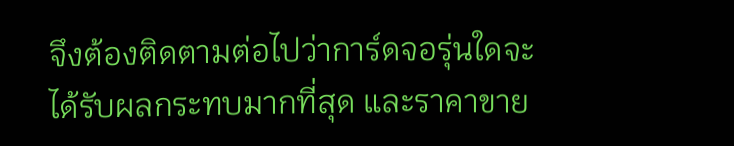จึงต้องติดตามต่อไปว่าการ์ดจอรุ่นใดจะได้รับผลกระทบมากที่สุด และราคาขาย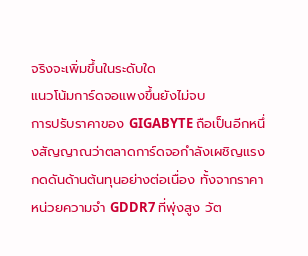จริงจะเพิ่มขึ้นในระดับใด
แนวโน้มการ์ดจอแพงขึ้นยังไม่จบ
การปรับราคาของ GIGABYTE ถือเป็นอีกหนึ่งสัญญาณว่าตลาดการ์ดจอกำลังเผชิญแรงกดดันด้านต้นทุนอย่างต่อเนื่อง ทั้งจากราคาหน่วยความจำ GDDR7 ที่พุ่งสูง วัต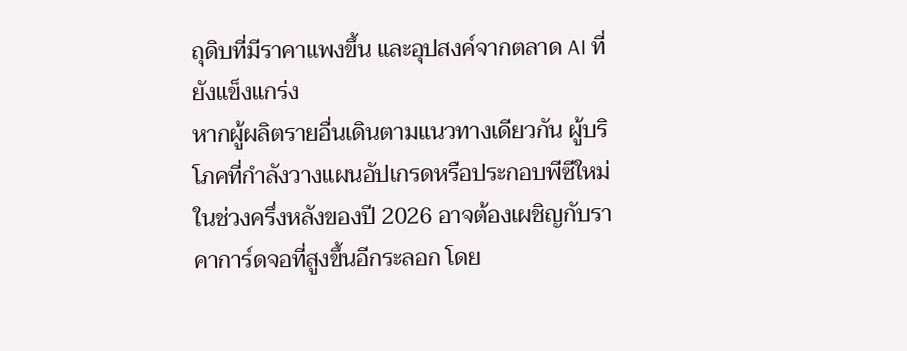ถุดิบที่มีราคาแพงขึ้น และอุปสงค์จากตลาด AI ที่ยังแข็งแกร่ง
หากผู้ผลิตรายอื่นเดินตามแนวทางเดียวกัน ผู้บริโภคที่กำลังวางแผนอัปเกรดหรือประกอบพีซีใหม่ในช่วงครึ่งหลังของปี 2026 อาจต้องเผชิญกับราคาการ์ดจอที่สูงขึ้นอีกระลอก โดย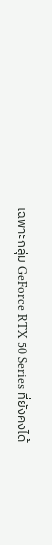เฉพาะกลุ่ม GeForce RTX 50 Series ที่ยังคงได้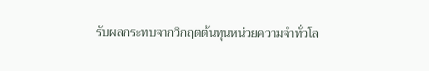รับผลกระทบจากวิกฤตต้นทุนหน่วยความจำทั่วโล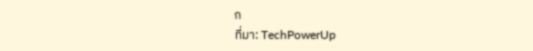ก
ที่มา: TechPowerUp